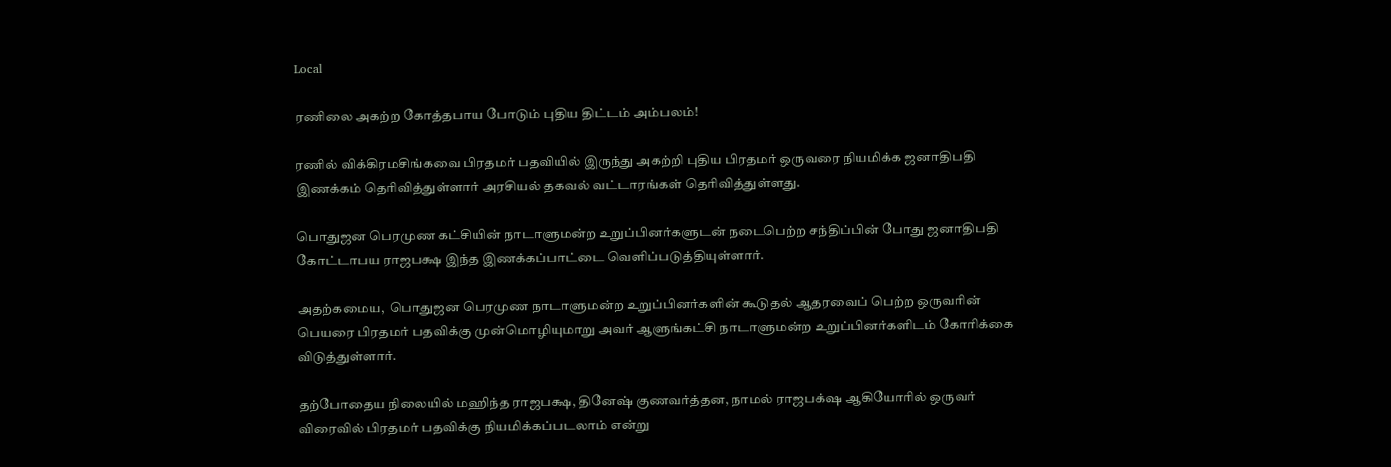Local

ரணிலை அகற்ற கோத்தபாய போடும் புதிய திட்டம் அம்பலம்!

ரணில் விக்கிரமசிங்கவை பிரதமர் பதவியில் இருந்து அகற்றி புதிய பிரதமர் ஒருவரை நியமிக்க ஜனாதிபதி இணக்கம் தெரிவித்துள்ளார் அரசியல் தகவல் வட்டாரங்கள் தெரிவித்துள்ளது.

பொதுஜன பெரமுண கட்சியின் நாடாளுமன்ற உறுப்பினர்களுடன் நடைபெற்ற சந்திப்பின் போது ஜனாதிபதி கோட்டாபய ராஜபக்ஷ இந்த இணக்கப்பாட்டை வௌிப்படுத்தியுள்ளார்.

அதற்கமைய,  பொதுஜன பெரமுண நாடாளுமன்ற உறுப்பினர்களின் கூடுதல் ஆதரவைப் பெற்ற ஒருவரின் பெயரை பிரதமர் பதவிக்கு முன்மொழியுமாறு அவர் ஆளுங்கட்சி நாடாளுமன்ற உறுப்பினர்களிடம் கோரிக்கை விடுத்துள்ளார்.

தற்போதைய நிலையில் மஹிந்த ராஜபக்ஷ, தினேஷ் குணவர்த்தன, நாமல் ராஜபக்‌ஷ ஆகியோரில் ஒருவர் விரைவில் பிரதமர் பதவிக்கு நியமிக்கப்படலாம் என்று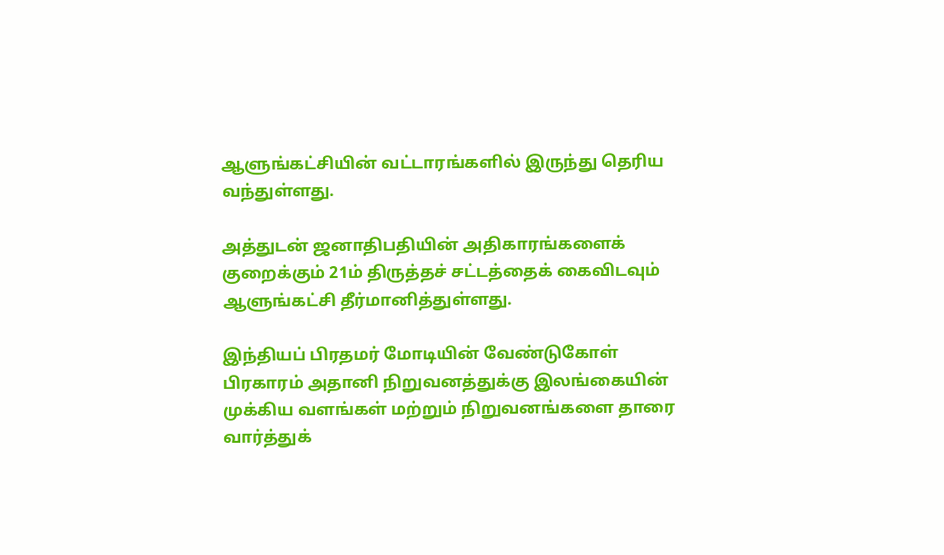ஆளுங்கட்சியின் வட்டாரங்களில் இருந்து தெரிய வந்துள்ளது.

அத்துடன் ஜனாதிபதியின் அதிகாரங்களைக் குறைக்கும் 21ம் திருத்தச் சட்டத்தைக் கைவிடவும் ஆளுங்கட்சி தீர்மானித்துள்ளது.

இந்தியப் பிரதமர் மோடியின் வேண்டுகோள் பிரகாரம் அதானி நிறுவனத்துக்கு இலங்கையின் முக்கிய வளங்கள் மற்றும் நிறுவனங்களை தாரை வார்த்துக்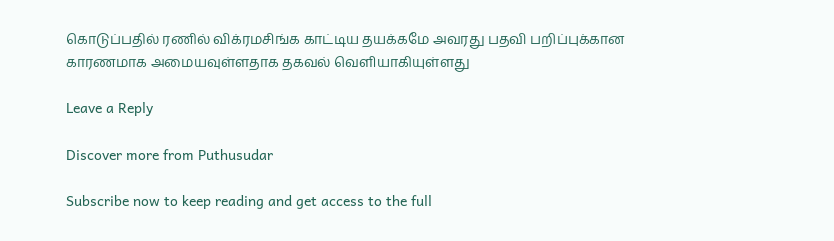கொடுப்பதில் ரணில் விக்ரமசிங்க காட்டிய தயக்கமே அவரது பதவி பறிப்புக்கான காரணமாக அமையவுள்ளதாக தகவல் வெளியாகியுள்ளது

Leave a Reply

Discover more from Puthusudar

Subscribe now to keep reading and get access to the full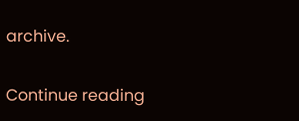archive.

Continue reading